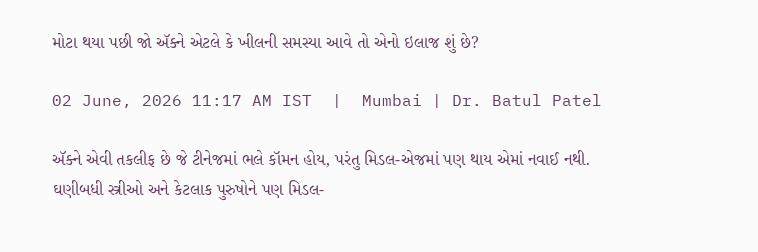મોટા થયા પછી જો ઍક્ને એટલે કે ખીલની સમસ્યા આવે તો એનો ઇલાજ શું છે?

02 June, 2026 11:17 AM IST  |  Mumbai | Dr. Batul Patel

ઍક્ને એવી તકલીફ છે જે ટીનેજમાં ભલે કૉમન હોય, પરંતુ મિડલ-એજમાં પણ થાય એમાં નવાઈ નથી. ઘણીબધી સ્ત્રીઓ અને કેટલાક પુરુષોને પણ મિડલ-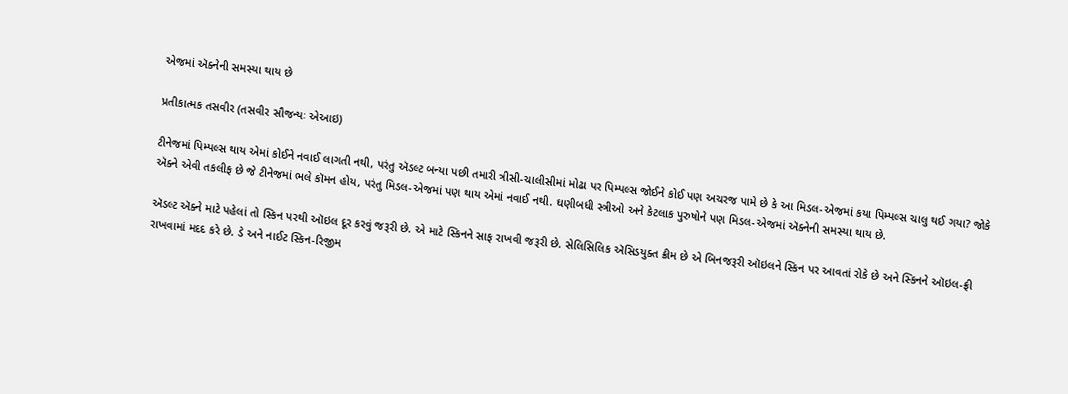એજમાં ઍક્નેની સમસ્યા થાય છે

પ્રતીકાત્મક તસવીર (તસવીર સૌજન્યઃ એઆઇ)

ટીનેજમાં પિમ્પલ્સ થાય એમાં કોઈને નવાઈ લાગતી નથી, પરંતુ ઍડલ્ટ બન્યા પછી તમારી ત્રીસી-ચાલીસીમાં મોઢા પર પિમ્પલ્સ જોઈને કોઈ પણ અચરજ પામે છે કે આ મિડલ-એજમાં કયા પિમ્પલ્સ ચાલુ થઈ ગયા? જોકે ઍક્ને એવી તકલીફ છે જે ટીનેજમાં ભલે કૉમન હોય, પરંતુ મિડલ-એજમાં પણ થાય એમાં નવાઈ નથી. ઘણીબધી સ્ત્રીઓ અને કેટલાક પુરુષોને પણ મિડલ-એજમાં ઍક્નેની સમસ્યા થાય છે.

ઍડલ્ટ ઍક્ને માટે પહેલાં તો સ્કિન પરથી ઑઇલ દૂર કરવું જરૂરી છે. એ માટે સ્કિનને સાફ રાખવી જરૂરી છે. સેલિસિલિક ઍસિડયુક્ત ક્રીમ છે એ બિનજરૂરી ઑઇલને સ્કિન પર આવતાં રોકે છે અને સ્કિનને ઑઇલ-ફ્રી રાખવામાં મદદ કરે છે. ડે અને નાઈટ સ્કિન-રિજીમ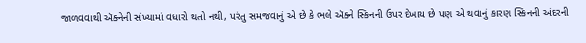જાળવવાથી ઍક્નેની સંખ્યામાં વધારો થતો નથી, પરંતુ સમજવાનું એ છે કે ભલે ઍક્ને સ્કિનની ઉપર દેખાય છે પણ એ થવાનું કારણ સ્કિનની અંદરની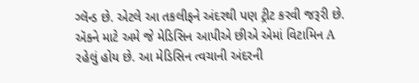ગ્લૅન્ડ છે. એટલે આ તકલીફને અંદરથી પણ ટ્રીટ કરવી જરૂરી છે. ઍક્ને માટે અમે જે મેડિસિન આપીએ છીએ એમાં વિટામિન A રહેલું હોય છે. આ મેડિસિન ત્વચાની અંદરની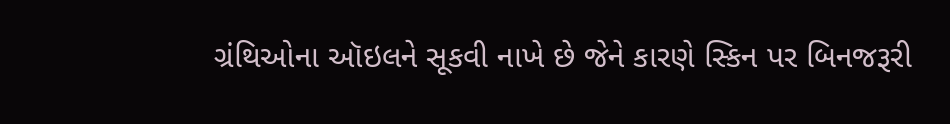ગ્રંથિઓના ઑઇલને સૂકવી નાખે છે જેને કારણે સ્કિન પર બિનજરૂરી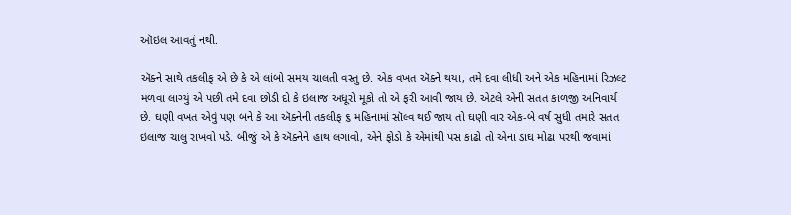ઑઇલ આવતું નથી.

ઍક્ને સાથે તકલીફ એ છે કે એ લાંબો સમય ચાલતી વસ્તુ છે. એક વખત ઍક્ને થયા, તમે દવા લીધી અને એક મહિનામાં રિઝલ્ટ મળવા લાગ્યું એ પછી તમે દવા છોડી દો કે ઇલાજ અધૂરો મૂકો તો એ ફરી આવી જાય છે. એટલે એની સતત કાળજી અનિવાર્ય છે. ઘણી વખત એવું પણ બને કે આ ઍક્નેની તકલીફ ૬ મહિનામાં સૉલ્વ થઈ જાય તો ઘણી વાર એક-બે વર્ષ સુધી તમારે સતત ઇલાજ ચાલુ રાખવો પડે. બીજું એ કે ઍક્નેને હાથ લગાવો, એને ફોડો કે એમાંથી પસ કાઢો તો એના ડાઘ મોઢા પરથી જવામાં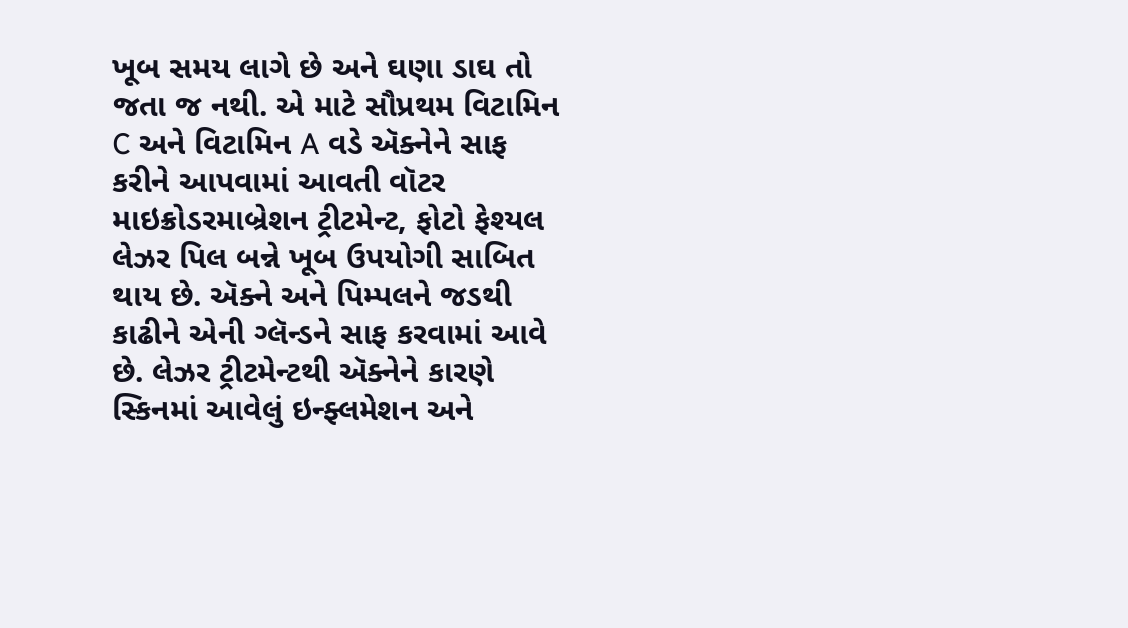ખૂબ સમય લાગે છે અને ઘણા ડાઘ તો જતા જ નથી. એ માટે સૌપ્રથમ વિટામિન C અને વિટામિન A વડે ઍક્નેને સાફ કરીને આપવામાં આવતી વૉટર માઇક્રોડરમાબ્રેશન ટ્રીટમેન્ટ, ફોટો ફેશ્યલ લેઝર પિલ બન્ને ખૂબ ઉપયોગી સાબિત થાય છે. ઍક્ને અને પિમ્પલને જડથી કાઢીને એની ગ્લૅન્ડને સાફ કરવામાં આવે છે. લેઝર ટ્રીટમેન્ટથી ઍક્નેને કારણે સ્કિનમાં આવેલું ઇન્ફ્લમેશન અને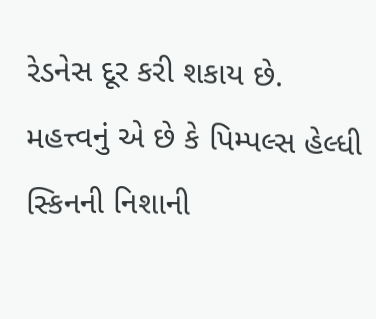રેડનેસ દૂર કરી શકાય છે. મહત્ત્વનું એ છે કે પિમ્પલ્સ હેલ્ધી સ્કિનની નિશાની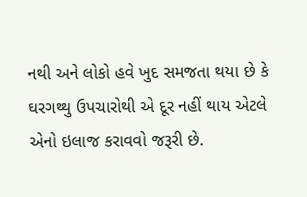નથી અને લોકો હવે ખુદ સમજતા થયા છે કે ઘરગથ્થુ ઉપચારોથી એ દૂર નહીં થાય એટલે એનો ઇલાજ કરાવવો જરૂરી છે.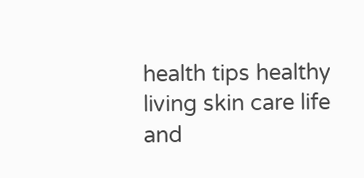health tips healthy living skin care life and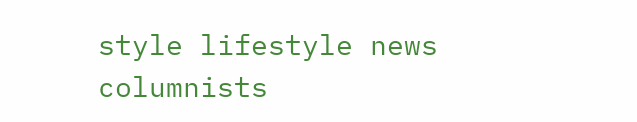style lifestyle news columnists